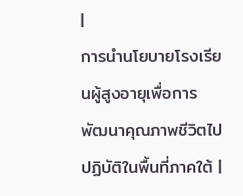|
การนำนโยบายโรงเรียนผู้สูงอายุเพื่อการพัฒนาคุณภาพชีวิตไปปฏิบัติในพื้นที่ภาคใต้ |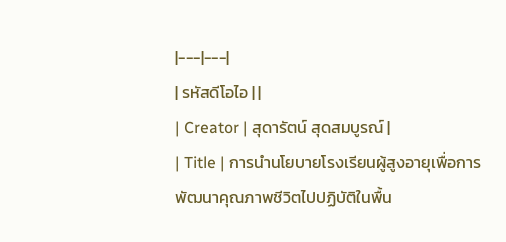|---|---|
| รหัสดีโอไอ | |
| Creator | สุดารัตน์ สุดสมบูรณ์ |
| Title | การนำนโยบายโรงเรียนผู้สูงอายุเพื่อการพัฒนาคุณภาพชีวิตไปปฏิบัติในพื้น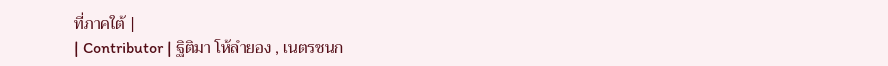ที่ภาคใต้ |
| Contributor | ฐิติมา โห้ลำยอง , เนตรชนก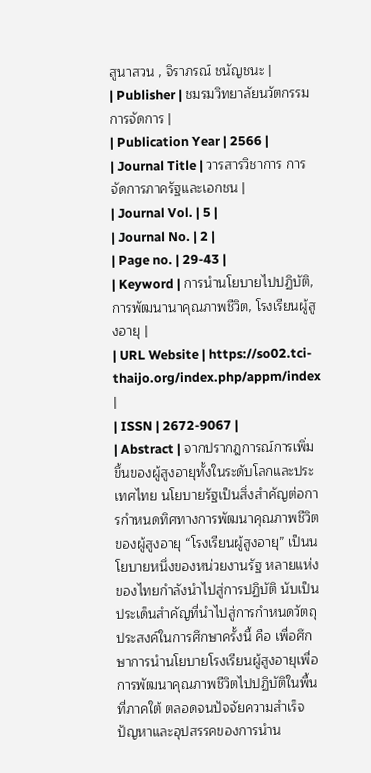สูนาสวน , จิราภรณ์ ชนัญชนะ |
| Publisher | ชมรมวิทยาลัยนวัตกรรมการจัดการ |
| Publication Year | 2566 |
| Journal Title | วารสารวิชาการ การจัดการภาครัฐและเอกชน |
| Journal Vol. | 5 |
| Journal No. | 2 |
| Page no. | 29-43 |
| Keyword | การนำนโยบายไปปฏิบัติ, การพัฒนานาคุณภาพชีวิต, โรงเรียนผู้สูงอายุ |
| URL Website | https://so02.tci-thaijo.org/index.php/appm/index |
| ISSN | 2672-9067 |
| Abstract | จากปรากฎการณ์การเพิ่มขึ้นของผู้สูงอายุทั้งในระดับโลกและประเทศไทย นโยบายรัฐเป็นสิ่งสำคัญต่อการกำหนดทิศทางการพัฒนาคุณภาพชีวิตของผู้สูงอายุ “โรงเรียนผู้สูงอายุ” เป็นนโยบายหนึ่งของหน่วยงานรัฐ หลายแห่งของไทยกำลังนำไปสู่การปฏิบัติ นับเป็นประเด็นสำคัญที่นำไปสู่การกำหนดวัตถุประสงค์ในการศึกษาครั้งนี้ คือ เพื่อศึกษาการนำนโยบายโรงเรียนผู้สูงอายุเพื่อการพัฒนาคุณภาพชีวิตไปปฏิบัติในพื้นที่ภาคใต้ ตลอดจนปัจจัยความสำเร็จ ปัญหาและอุปสรรคของการนำน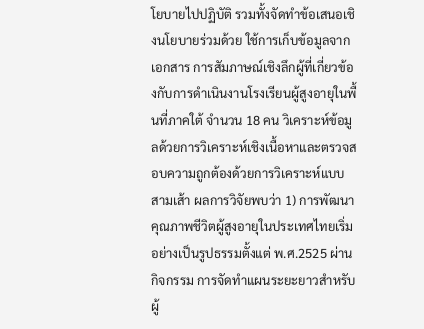โยบายไปปฏิบัติ รวมทั้งจัดทำข้อเสนอเชิงนโยบายร่วมด้วย ใช้การเก็บข้อมูลจากเอกสาร การสัมภาษณ์เชิงลึกผู้ที่เกี่ยวข้องกับการดำเนินงานโรงเรียนผู้สูงอายุในพื้นที่ภาคใต้ จำนวน 18 คน วิเคราะห์ข้อมูลด้วยการวิเคราะห์เชิงเนื้อหาและตรวจสอบความถูกต้องด้วยการวิเคราะห์แบบสามเส้า ผลการวิจัยพบว่า 1) การพัฒนาคุณภาพชีวิตผู้สูงอายุในประเทศไทยเริ่มอย่างเป็นรูปธรรมตั้งแต่ พ.ศ.2525 ผ่านกิจกรรม การจัดทำแผนระยะยาวสำหรับผู้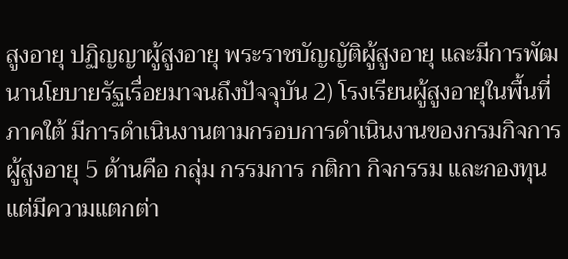สูงอายุ ปฏิญญาผู้สูงอายุ พระราชบัญญัติผู้สูงอายุ และมีการพัฒนานโยบายรัฐเรื่อยมาจนถึงปัจจุบัน 2) โรงเรียนผู้สูงอายุในพื้นที่ภาคใต้ มีการดำเนินงานตามกรอบการดำเนินงานของกรมกิจการผู้สูงอายุ 5 ด้านคือ กลุ่ม กรรมการ กติกา กิจกรรม และกองทุน แต่มีความแตกต่า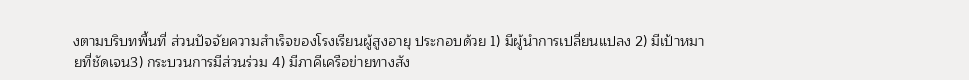งตามบริบทพื้นที่ ส่วนปัจจัยความสำเร็จของโรงเรียนผู้สูงอายุ ประกอบด้วย 1) มีผู้นำการเปลี่ยนแปลง 2) มีเป้าหมายที่ชัดเจน3) กระบวนการมีส่วนร่วม 4) มีภาคีเครือข่ายทางสัง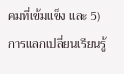คมที่เข้มแข็ง และ 5) การแลกเปลี่ยนเรียนรู้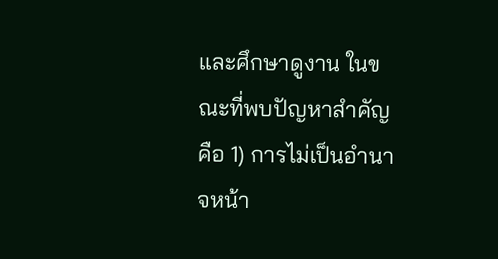และศึกษาดูงาน ในขณะที่พบปัญหาสำคัญคือ 1) การไม่เป็นอำนาจหน้า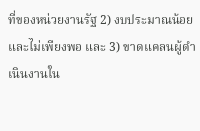ที่ของหน่วยงานรัฐ 2) งบประมาณน้อยและไม่เพียงพอ และ 3) ขาดแคลนผู้ดำเนินงานใน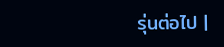รุ่นต่อไป |